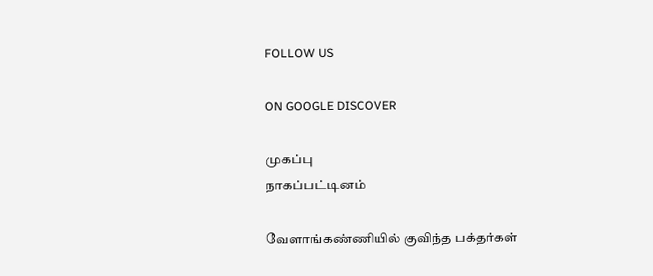FOLLOW US

ON GOOGLE DISCOVER

முகப்பு
நாகப்பட்டினம்

வேளாங்கண்ணியில் குவிந்த பக்தர்கள்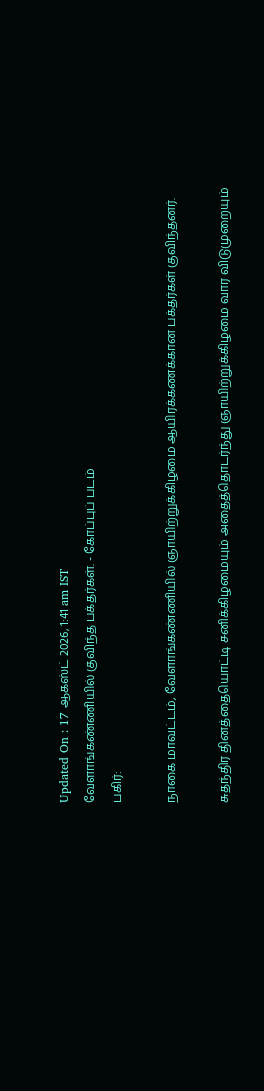Updated On : 17 ஆகஸ்ட் 2026, 1:41 am IST
வேளாங்கண்ணியில் குவிந்த பக்தர்கள். - கோப்புப் படம்
பகிர்:

நாகை மாவட்டம், வேளாங்கண்ணியில் ஞாயிற்றுக்கிழமை ஆயிரக்கணக்கான பக்தர்கள் குவிந்தனர்.

சுதந்திர தினத்தையொட்டி சனிக்கிழமையும் அதைத்தொடர்ந்து ஞாயிற்றுக்கிழமை வார விடுமுறையும்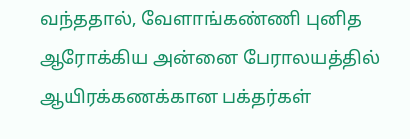வந்ததால், வேளாங்கண்ணி புனித ஆரோக்கிய அன்னை பேராலயத்தில் ஆயிரக்கணக்கான பக்தர்கள்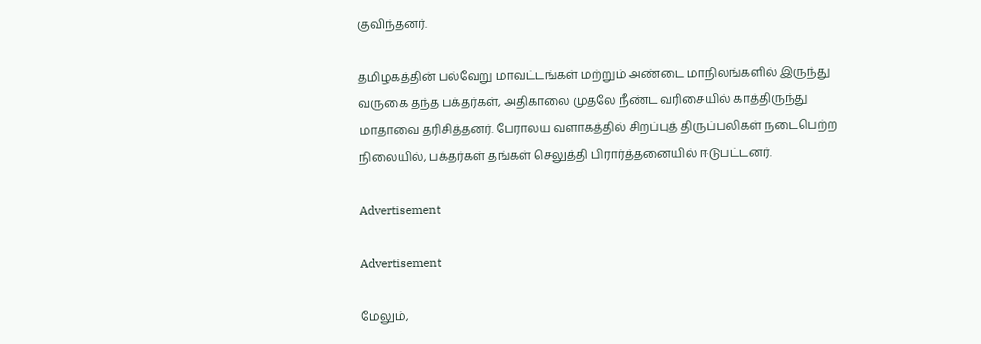குவிந்தனர்.

தமிழகத்தின் பல்வேறு மாவட்டங்கள் மற்றும் அண்டை மாநிலங்களில் இருந்து வருகை தந்த பக்தர்கள், அதிகாலை முதலே நீண்ட வரிசையில் காத்திருந்து மாதாவை தரிசித்தனர். பேராலய வளாகத்தில் சிறப்புத் திருப்பலிகள் நடைபெற்ற நிலையில், பக்தர்கள் தங்கள் செலுத்தி பிரார்த்தனையில் ஈடுபட்டனர்.

Advertisement

Advertisement

மேலும்,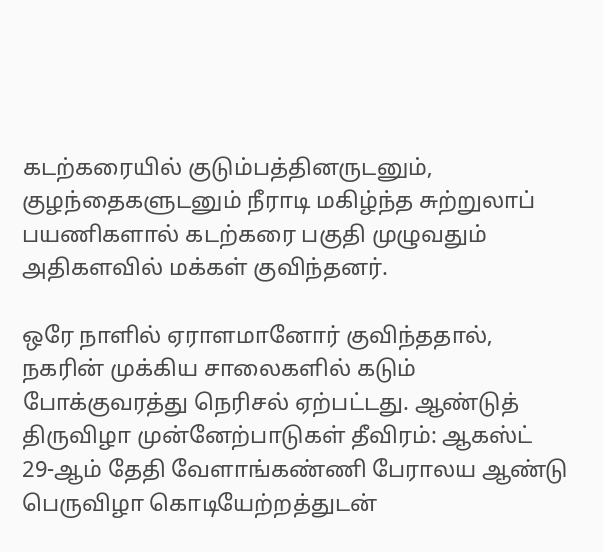கடற்கரையில் குடும்பத்தினருடனும், குழந்தைகளுடனும் நீராடி மகிழ்ந்த சுற்றுலாப் பயணிகளால் கடற்கரை பகுதி முழுவதும் அதிகளவில் மக்கள் குவிந்தனர்.

ஒரே நாளில் ஏராளமானோர் குவிந்ததால், நகரின் முக்கிய சாலைகளில் கடும் போக்குவரத்து நெரிசல் ஏற்பட்டது. ஆண்டுத் திருவிழா முன்னேற்பாடுகள் தீவிரம்: ஆகஸ்ட் 29-ஆம் தேதி வேளாங்கண்ணி பேராலய ஆண்டு பெருவிழா கொடியேற்றத்துடன்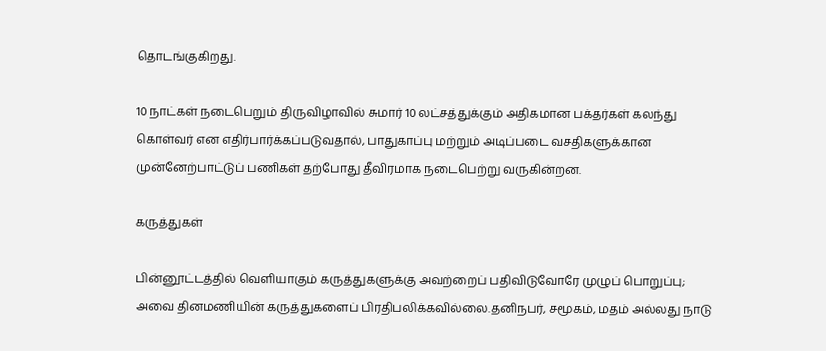தொடங்குகிறது.

10 நாட்கள் நடைபெறும் திருவிழாவில் சுமார் 10 லட்சத்துக்கும் அதிகமான பக்தர்கள் கலந்து கொள்வர் என எதிர்பார்க்கப்படுவதால், பாதுகாப்பு மற்றும் அடிப்படை வசதிகளுக்கான முன்னேற்பாட்டுப் பணிகள் தற்போது தீவிரமாக நடைபெற்று வருகின்றன.

கருத்துகள்

பின்னூட்டத்தில் வெளியாகும் கருத்துகளுக்கு அவற்றைப் பதிவிடுவோரே முழுப் பொறுப்பு; அவை தினமணியின் கருத்துகளைப் பிரதிபலிக்கவில்லை.தனிநபர், சமூகம், மதம் அல்லது நாடு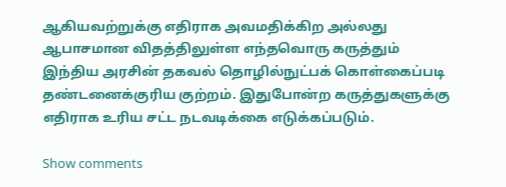ஆகியவற்றுக்கு எதிராக அவமதிக்கிற அல்லது ஆபாசமான விதத்திலுள்ள எந்தவொரு கருத்தும் இந்திய அரசின் தகவல் தொழில்நுட்பக் கொள்கைப்படி தண்டனைக்குரிய குற்றம். இதுபோன்ற கருத்துகளுக்கு எதிராக உரிய சட்ட நடவடிக்கை எடுக்கப்படும்.

Show comments